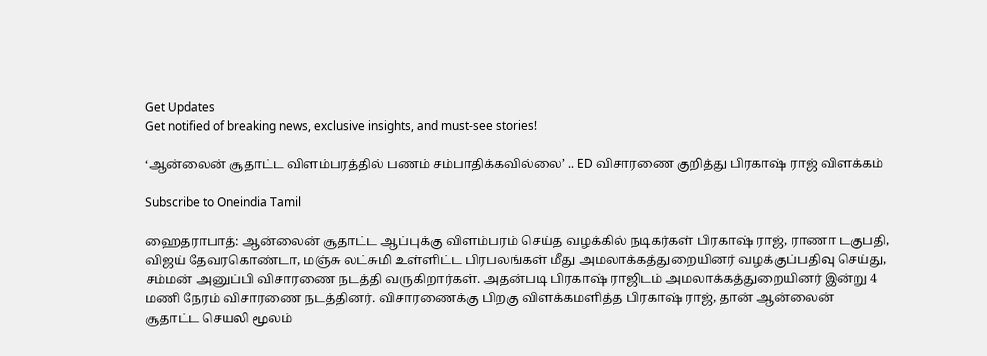Get Updates
Get notified of breaking news, exclusive insights, and must-see stories!

‘ஆன்லைன் சூதாட்ட விளம்பரத்தில் பணம் சம்பாதிக்கவில்லை’ .. ED விசாரணை குறித்து பிரகாஷ் ராஜ் விளக்கம்

Subscribe to Oneindia Tamil

ஹைதராபாத்: ஆன்லைன் சூதாட்ட ஆப்புக்கு விளம்பரம் செய்த வழக்கில் நடிகர்கள் பிரகாஷ் ராஜ், ராணா டகுபதி, விஜய் தேவரகொண்டா, மஞ்சு லட்சுமி உள்ளிட்ட பிரபலங்கள் மீது அமலாக்கத்துறையினர் வழக்குப்பதிவு செய்து, சம்மன் அனுப்பி விசாரணை நடத்தி வருகிறார்கள். அதன்படி பிரகாஷ் ராஜிடம் அமலாக்கத்துறையினர் இன்று 4 மணி நேரம் விசாரணை நடத்தினர். விசாரணைக்கு பிறகு விளக்கமளித்த பிரகாஷ் ராஜ், தான் ஆன்லைன் சூதாட்ட செயலி மூலம்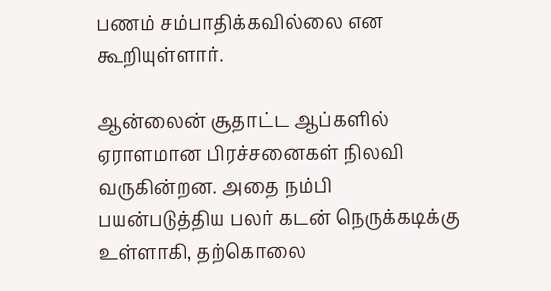பணம் சம்பாதிக்கவில்லை என கூறியுள்ளார்.

ஆன்லைன் சூதாட்ட ஆப்களில் ஏராளமான பிரச்சனைகள் நிலவி வருகின்றன. அதை நம்பி பயன்படுத்திய பலர் கடன் நெருக்கடிக்கு உள்ளாகி, தற்கொலை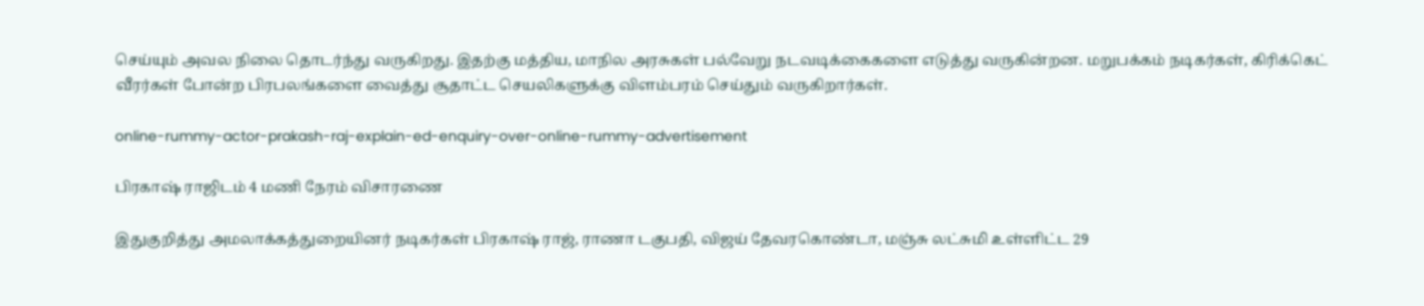செய்யும் அவல நிலை தொடர்ந்து வருகிறது. இதற்கு மத்திய, மாநில அரசுகள் பல்வேறு நடவடிக்கைகளை எடுத்து வருகின்றன. மறுபக்கம் நடிகர்கள், கிரிக்கெட் வீரர்கள் போன்ற பிரபலங்களை வைத்து சூதாட்ட செயலிகளுக்கு விளம்பரம் செய்தும் வருகிறார்கள்.

online-rummy-actor-prakash-raj-explain-ed-enquiry-over-online-rummy-advertisement

பிரகாஷ் ராஜிடம் 4 மணி நேரம் விசாரணை

இதுகுறித்து அமலாக்கத்துறையினர் நடிகர்கள் பிரகாஷ் ராஜ், ராணா டகுபதி, விஜய் தேவரகொண்டா, மஞ்சு லட்சுமி உள்ளிட்ட 29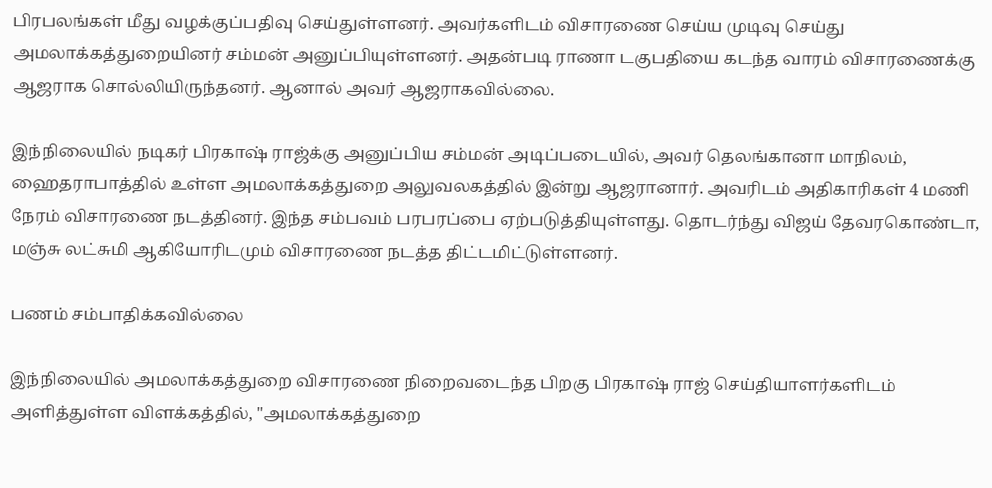பிரபலங்கள் மீது வழக்குப்பதிவு செய்துள்ளனர். அவர்களிடம் விசாரணை செய்ய முடிவு செய்து அமலாக்கத்துறையினர் சம்மன் அனுப்பியுள்ளனர். அதன்படி ராணா டகுபதியை கடந்த வாரம் விசாரணைக்கு ஆஜராக சொல்லியிருந்தனர். ஆனால் அவர் ஆஜராகவில்லை.

இந்நிலையில் நடிகர் பிரகாஷ் ராஜ்க்கு அனுப்பிய சம்மன் அடிப்படையில், அவர் தெலங்கானா மாநிலம், ஹைதராபாத்தில் உள்ள அமலாக்கத்துறை அலுவலகத்தில் இன்று ஆஜரானார். அவரிடம் அதிகாரிகள் 4 மணி நேரம் விசாரணை நடத்தினர். இந்த சம்பவம் பரபரப்பை ஏற்படுத்தியுள்ளது. தொடர்ந்து விஜய் தேவரகொண்டா, மஞ்சு லட்சுமி ஆகியோரிடமும் விசாரணை நடத்த திட்டமிட்டுள்ளனர்.

பணம் சம்பாதிக்கவில்லை

இந்நிலையில் அமலாக்கத்துறை விசாரணை நிறைவடைந்த பிறகு பிரகாஷ் ராஜ் செய்தியாளர்களிடம் அளித்துள்ள விளக்கத்தில், "அமலாக்கத்துறை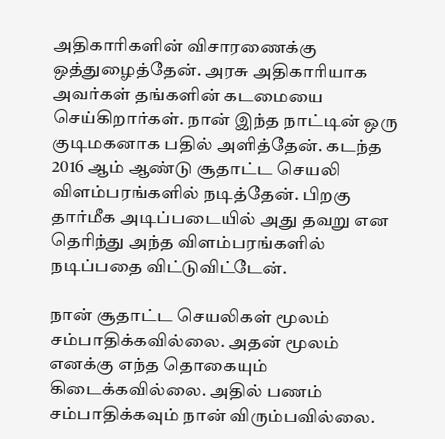அதிகாரிகளின் விசாரணைக்கு ஒத்துழைத்தேன். அரசு அதிகாரியாக அவர்கள் தங்களின் கடமையை செய்கிறார்கள். நான் இந்த நாட்டின் ஒரு குடிமகனாக பதில் அளித்தேன். கடந்த 2016 ஆம் ஆண்டு சூதாட்ட செயலி விளம்பரங்களில் நடித்தேன். பிறகு தார்மீக அடிப்படையில் அது தவறு என தெரிந்து அந்த விளம்பரங்களில் நடிப்பதை விட்டுவிட்டேன்.

நான் சூதாட்ட செயலிகள் மூலம் சம்பாதிக்கவில்லை. அதன் மூலம் எனக்கு எந்த தொகையும் கிடைக்கவில்லை. அதில் பணம் சம்பாதிக்கவும் நான் விரும்பவில்லை.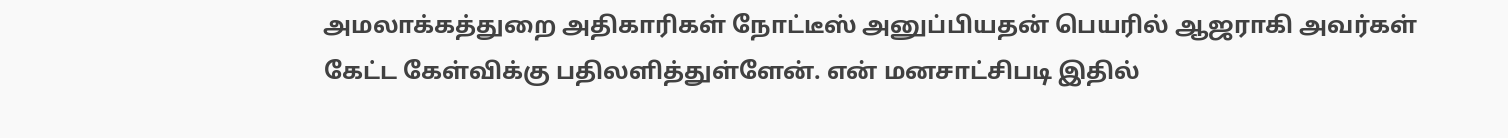அமலாக்கத்துறை அதிகாரிகள் நோட்டீஸ் அனுப்பியதன் பெயரில் ஆஜராகி அவர்கள் கேட்ட கேள்விக்கு பதிலளித்துள்ளேன். என் மனசாட்சிபடி இதில்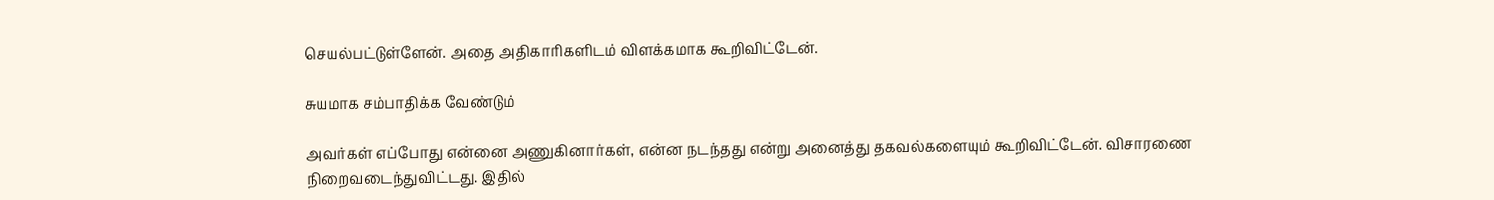செயல்பட்டுள்ளேன். அதை அதிகாரிகளிடம் விளக்கமாக கூறிவிட்டேன்.

சுயமாக சம்பாதிக்க வேண்டும்

அவர்கள் எப்போது என்னை அணுகினார்கள், என்ன நடந்தது என்று அனைத்து தகவல்களையும் கூறிவிட்டேன். விசாரணை நிறைவடைந்துவிட்டது. இதில்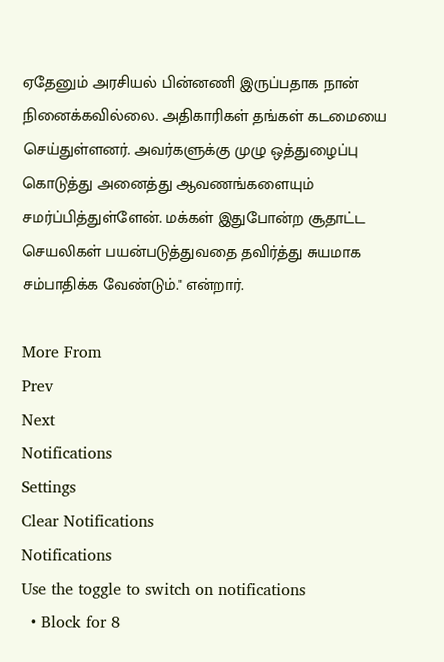ஏதேனும் அரசியல் பின்னணி இருப்பதாக நான் நினைக்கவில்லை. அதிகாரிகள் தங்கள் கடமையை செய்துள்ளனர். அவர்களுக்கு முழு ஒத்துழைப்பு கொடுத்து அனைத்து ஆவணங்களையும் சமர்ப்பித்துள்ளேன். மக்கள் இதுபோன்ற சூதாட்ட செயலிகள் பயன்படுத்துவதை தவிர்த்து சுயமாக சம்பாதிக்க வேண்டும்." என்றார்.

More From
Prev
Next
Notifications
Settings
Clear Notifications
Notifications
Use the toggle to switch on notifications
  • Block for 8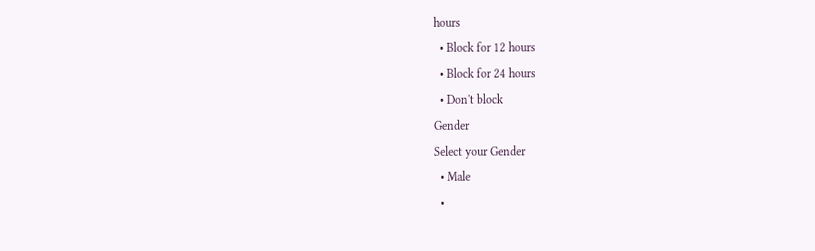hours
  • Block for 12 hours
  • Block for 24 hours
  • Don't block
Gender
Select your Gender
  • Male
  •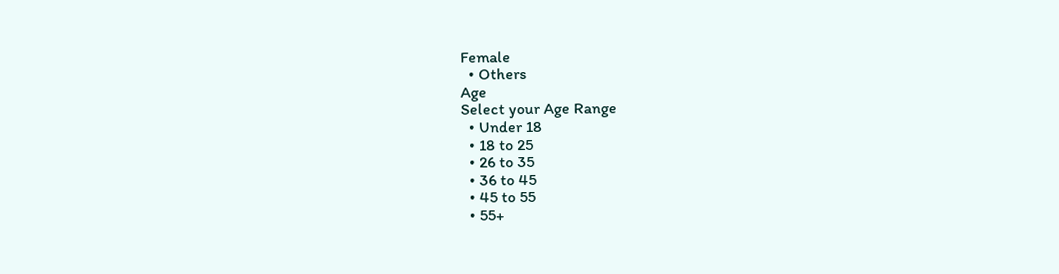Female
  • Others
Age
Select your Age Range
  • Under 18
  • 18 to 25
  • 26 to 35
  • 36 to 45
  • 45 to 55
  • 55+